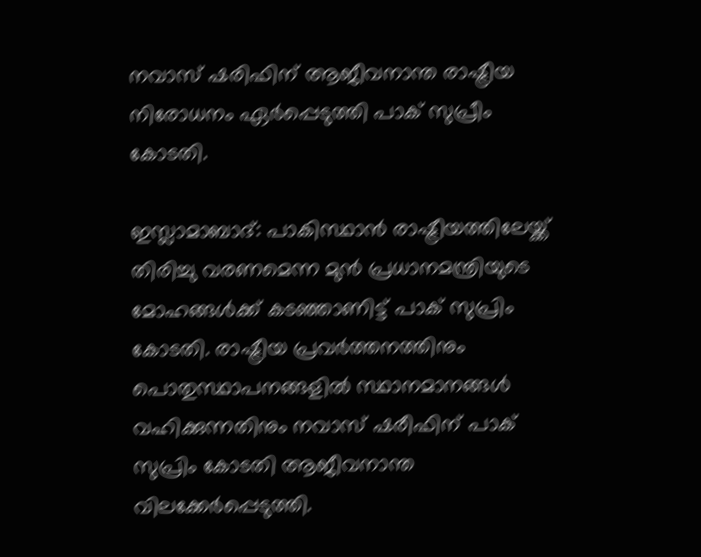നവാസ് ഷരിഫിന് ആജീവനാന്ത രാഷ്ട്രീയ നിരോധനം ഏര്‍പ്പെടുത്തി പാക് സുപ്രീം കോടതി.

ഇസ്ലാമാബാദ്: പാകിസ്ഥാന്‍ രാഷ്ട്രീയത്തിലേയ്ക്ക് തിരിച്ചു വരണമെന്ന മുന്‍ പ്രധാനമന്ത്രിയുടെ മോഹങ്ങള്‍ക്ക് കടഞ്ഞാണിട്ട് പാക് സുപ്രിം കോടതി. രാഷ്ട്രീയ പ്രവര്‍ത്തനത്തിനും പൊതുസ്ഥാപനങ്ങളില്‍ സ്ഥാനമാനങ്ങള്‍ വഹിക്കുന്നതിനും നവാസ് ഷരീഫിന് പാക് സുപ്രിം കോടതി ആജീവനാന്ത വിലക്കേര്‍പ്പെടുത്തി.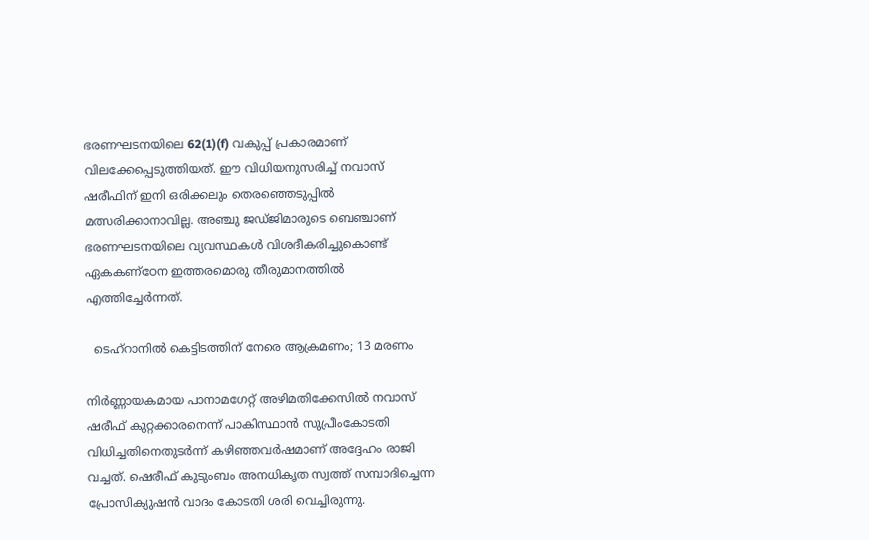ഭരണഘടനയിലെ 62(1)(f) വകുപ്പ് പ്രകാരമാണ് വിലക്കേപ്പെടുത്തിയത്. ഈ വിധിയനുസരിച്ച് നവാസ് ഷരീഫിന് ഇനി ഒരിക്കലും തെരഞ്ഞെടുപ്പില്‍ മത്സരിക്കാനാവില്ല. അഞ്ചു ജഡ്ജിമാരുടെ ബെഞ്ചാണ് ഭരണഘടനയിലെ വ്യവസ്ഥകൾ വിശദീകരിച്ചുകൊണ്ട് ഏകകണ്ഠേന ഇത്തരമൊരു തീരുമാനത്തില്‍ എത്തിച്ചേര്‍ന്നത്.

  ടെഹ്റാനിൽ കെട്ടിടത്തിന് നേരെ ആക്രമണം; 13 മരണം

നിര്‍ണ്ണായകമായ പാനാമഗേറ്റ് അഴിമതിക്കേസിൽ നവാസ് ഷരീഫ് കുറ്റക്കാരനെന്ന്‍ പാകിസ്ഥാന്‍ സുപ്രീംകോടതി വിധിച്ചതിനെതുടര്‍ന്ന് കഴിഞ്ഞവര്‍ഷമാണ് അദ്ദേഹം രാജി വച്ചത്. ഷെരീഫ് കുടുംബം അനധികൃത സ്വത്ത് സമ്പാദിച്ചെന്ന പ്രോസിക്യുഷന്‍ വാദം കോടതി ശരി വെച്ചിരുന്നു.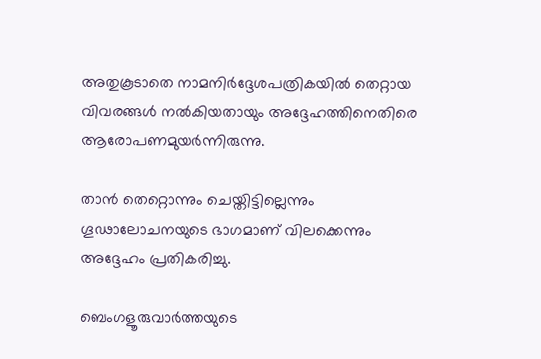അതുകൂടാതെ നാമനിര്‍ദ്ദേശപത്രികയില്‍ തെറ്റായ വിവരങ്ങള്‍ നല്‍കിയതായും അദ്ദേഹത്തിനെതിരെ ആരോപണമുയര്‍ന്നിരുന്നു.

താന്‍ തെറ്റൊന്നും ചെയ്തിട്ടില്ലെന്നും ഗൂഢാലോചനയുടെ ഭാഗമാണ് വിലക്കെന്നും അദ്ദേഹം പ്രതികരിച്ചു.

ബെംഗളൂരുവാർത്തയുടെ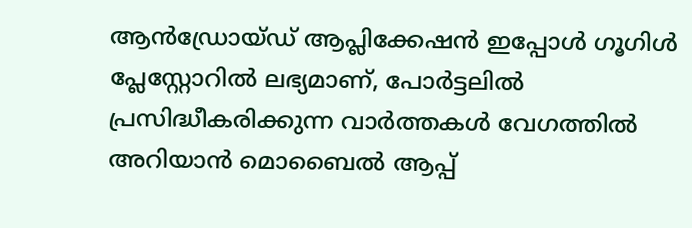ആൻഡ്രോയ്ഡ് ആപ്ലിക്കേഷൻ ഇപ്പോൾ ഗൂഗിൾ പ്ലേസ്റ്റോറിൽ ലഭ്യമാണ്, പോർട്ടലിൽ പ്രസിദ്ധീകരിക്കുന്ന വാർത്തകൾ വേഗത്തിൽ അറിയാൻ മൊബൈൽ ആപ്പ്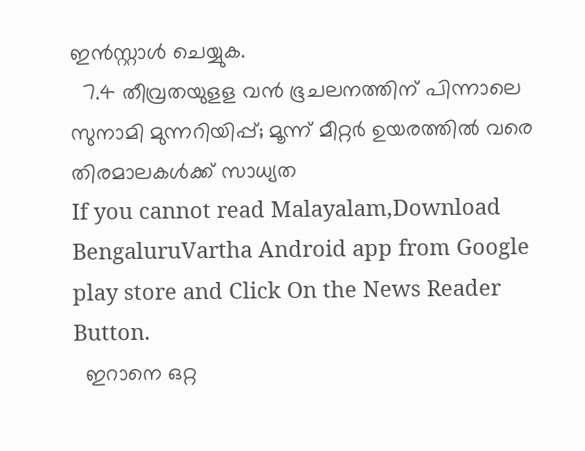ഇൻസ്റ്റാൾ ചെയ്യുക.
  7.4 തീവ്രതയുളള വൻ ഭൂചലനത്തിന് പിന്നാലെ സുനാമി മുന്നറിയിപ്പ്; മൂന്ന് മീറ്റർ ഉയരത്തിൽ വരെ തിരമാലകൾക്ക് സാധ്യത
If you cannot read Malayalam,Download BengaluruVartha Android app from Google play store and Click On the News Reader Button.
  ഇറാനെ ഒറ്റ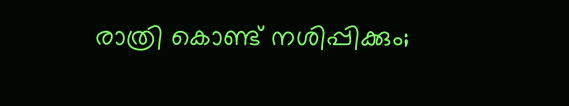രാത്രി കൊണ്ട് നശിപ്പിക്കും;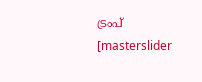ട്രംപ്
[masterslider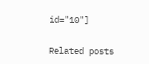id="10"]

Related posts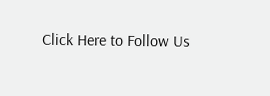Click Here to Follow Us